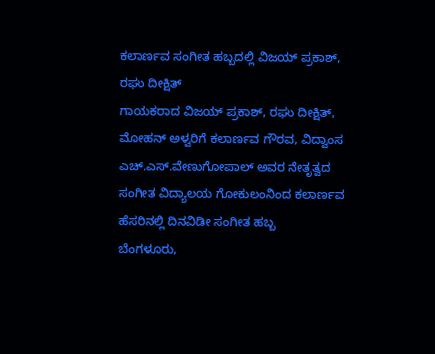ಕಲಾರ್ಣವ ಸಂಗೀತ ಹಬ್ಬದಲ್ಲಿ ವಿಜಯ್ ಪ್ರಕಾಶ್, ರಘು ದೀಕ್ಷಿತ್
ಗಾಯಕರಾದ ವಿಜಯ್ ಪ್ರಕಾಶ್, ರಘು ದೀಕ್ಷಿತ್, ಮೋಹನ್ ಅಳ್ವರಿಗೆ ಕಲಾರ್ಣವ ಗೌರವ, ವಿದ್ವಾಂಸ ಎಚ್.ಎಸ್.ವೇಣುಗೋಪಾಲ್ ಅವರ ನೇತೃತ್ವದ ಸಂಗೀತ ವಿದ್ಯಾಲಯ ಗೋಕುಲಂನಿಂದ ಕಲಾರ್ಣವ ಹೆಸರಿನಲ್ಲಿ ದಿನವಿಡೀ ಸಂಗೀತ ಹಬ್ಬ
ಬೆಂಗಳೂರು,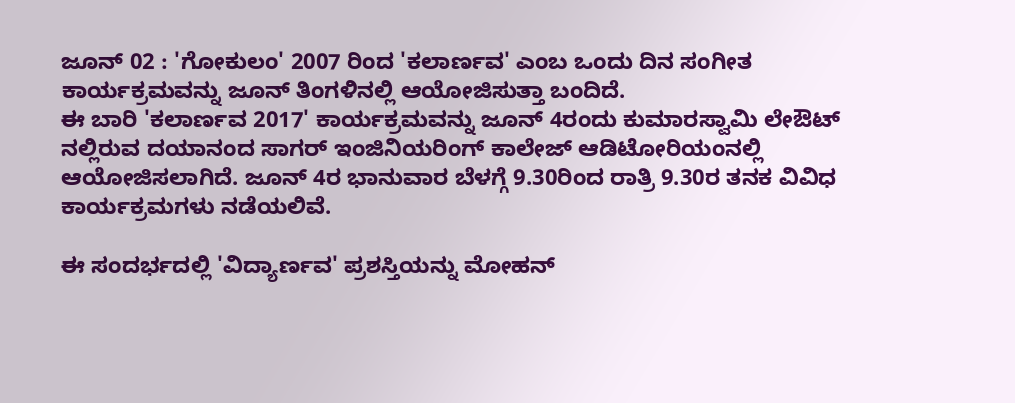ಜೂನ್ 02 : 'ಗೋಕುಲಂ' 2007 ರಿಂದ 'ಕಲಾರ್ಣವ' ಎಂಬ ಒಂದು ದಿನ ಸಂಗೀತ ಕಾರ್ಯಕ್ರಮವನ್ನು ಜೂನ್ ತಿಂಗಳಿನಲ್ಲಿ ಆಯೋಜಿಸುತ್ತಾ ಬಂದಿದೆ.
ಈ ಬಾರಿ 'ಕಲಾರ್ಣವ 2017' ಕಾರ್ಯಕ್ರಮವನ್ನು ಜೂನ್ 4ರಂದು ಕುಮಾರಸ್ವಾಮಿ ಲೇಔಟ್ ನಲ್ಲಿರುವ ದಯಾನಂದ ಸಾಗರ್ ಇಂಜಿನಿಯರಿಂಗ್ ಕಾಲೇಜ್ ಆಡಿಟೋರಿಯಂನಲ್ಲಿ ಆಯೋಜಿಸಲಾಗಿದೆ. ಜೂನ್ 4ರ ಭಾನುವಾರ ಬೆಳಗ್ಗೆ 9.30ರಿಂದ ರಾತ್ರಿ 9.30ರ ತನಕ ವಿವಿಧ ಕಾರ್ಯಕ್ರಮಗಳು ನಡೆಯಲಿವೆ.

ಈ ಸಂದರ್ಭದಲ್ಲಿ 'ವಿದ್ಯಾರ್ಣವ' ಪ್ರಶಸ್ತಿಯನ್ನು ಮೋಹನ್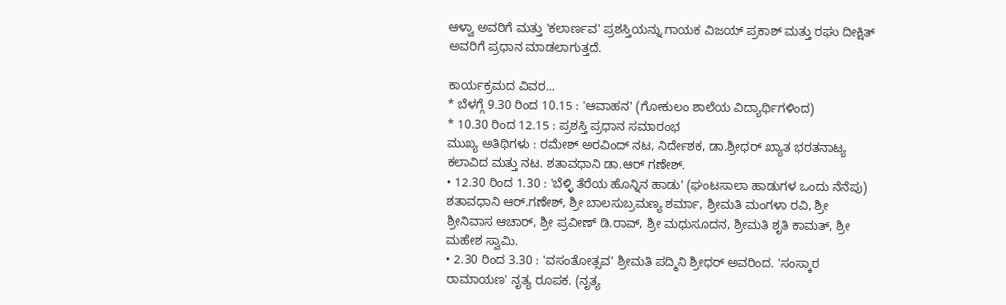ಆಳ್ವಾ ಅವರಿಗೆ ಮತ್ತು 'ಕಲಾರ್ಣವ' ಪ್ರಶಸ್ತಿಯನ್ನು ಗಾಯಕ ವಿಜಯ್ ಪ್ರಕಾಶ್ ಮತ್ತು ರಘು ದೀಕ್ಷಿತ್ ಅವರಿಗೆ ಪ್ರಧಾನ ಮಾಡಲಾಗುತ್ತದೆ.

ಕಾರ್ಯಕ್ರಮದ ವಿವರ...
* ಬೆಳಗ್ಗೆ 9.30 ರಿಂದ 10.15 : 'ಆವಾಹನ' (ಗೋಕುಲಂ ಶಾಲೆಯ ವಿದ್ಯಾರ್ಥಿಗಳಿಂದ)
* 10.30 ರಿಂದ 12.15 : ಪ್ರಶಸ್ತಿ ಪ್ರಧಾನ ಸಮಾರಂಭ
ಮುಖ್ಯ ಅತಿಥಿಗಳು : ರಮೇಶ್ ಅರವಿಂದ್ ನಟ, ನಿರ್ದೇಶಕ, ಡಾ.ಶ್ರೀಧರ್ ಖ್ಯಾತ ಭರತನಾಟ್ಯ ಕಲಾವಿದ ಮತ್ತು ನಟ. ಶತಾವಧಾನಿ ಡಾ.ಆರ್ ಗಣೇಶ್.
• 12.30 ರಿಂದ 1.30 : 'ಬೆಳ್ಳಿ ತೆರೆಯ ಹೊನ್ನಿನ ಹಾಡು' (ಘಂಟಸಾಲಾ ಹಾಡುಗಳ ಒಂದು ನೆನೆಪು)
ಶತಾವಧಾನಿ ಆರ್.ಗಣೇಶ್, ಶ್ರೀ ಬಾಲಸುಬ್ರಮಣ್ಯ ಶರ್ಮಾ, ಶ್ರೀಮತಿ ಮಂಗಳಾ ರವಿ, ಶ್ರೀ ಶ್ರೀನಿವಾಸ ಆಚಾರ್, ಶ್ರೀ ಪ್ರವೀಣ್ ಡಿ.ರಾವ್, ಶ್ರೀ ಮಧುಸೂದನ, ಶ್ರೀಮತಿ ಶೃತಿ ಕಾಮತ್, ಶ್ರೀ ಮಹೇಶ ಸ್ವಾಮಿ.
• 2.30 ರಿಂದ 3.30 : 'ವಸಂತೋತ್ಸವ' ಶ್ರೀಮತಿ ಪದ್ಮಿನಿ ಶ್ರೀಧರ್ ಅವರಿಂದ. 'ಸಂಸ್ಕಾರ ರಾಮಾಯಣ' ನೃತ್ಯ ರೂಪಕ. (ನೃತ್ಯ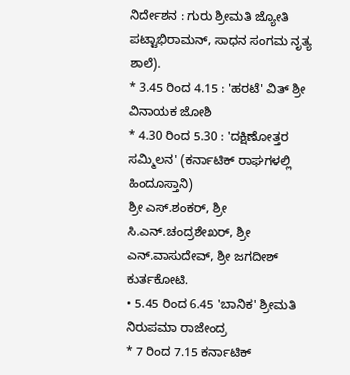ನಿರ್ದೇಶನ : ಗುರು ಶ್ರೀಮತಿ ಜ್ಯೋತಿ ಪಟ್ಟಾಭಿರಾಮನ್, ಸಾಧನ ಸಂಗಮ ನೃತ್ಯ ಶಾಲೆ).
* 3.45 ರಿಂದ 4.15 : 'ಹರಟೆ' ವಿತ್ ಶ್ರೀ ವಿನಾಯಕ ಜೋಶಿ
* 4.30 ರಿಂದ 5.30 : 'ದಕ್ಷಿಣೋತ್ತರ ಸಮ್ಮಿಲನ' (ಕರ್ನಾಟಿಕ್ ರಾಘಗಳಲ್ಲಿ ಹಿಂದೂಸ್ತಾನಿ)
ಶ್ರೀ ಎಸ್.ಶಂಕರ್, ಶ್ರೀ ಸಿ.ಎನ್.ಚಂದ್ರಶೇಖರ್, ಶ್ರೀ ಎನ್.ವಾಸುದೇವ್, ಶ್ರೀ ಜಗದೀಶ್ ಕುರ್ತಕೋಟಿ.
• 5.45 ರಿಂದ 6.45 'ಬಾನಿಕ' ಶ್ರೀಮತಿ ನಿರುಪಮಾ ರಾಜೇಂದ್ರ
* 7 ರಿಂದ 7.15 ಕರ್ನಾಟಿಕ್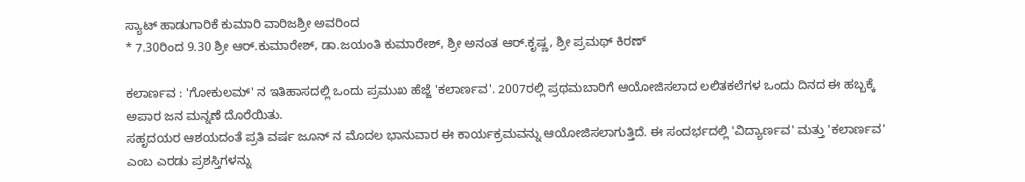ಸ್ಯಾಟ್ ಹಾಡುಗಾರಿಕೆ ಕುಮಾರಿ ವಾರಿಜಶ್ರೀ ಅವರಿಂದ
* 7.30ರಿಂದ 9.30 ಶ್ರೀ ಆರ್.ಕುಮಾರೇಶ್, ಡಾ.ಜಯಂತಿ ಕುಮಾರೇಶ್, ಶ್ರೀ ಅನಂತ ಆರ್.ಕೃಷ್ಣ, ಶ್ರೀ ಪ್ರಮಥ್ ಕಿರಣ್

ಕಲಾರ್ಣವ : 'ಗೋಕುಲಮ್' ನ ಇತಿಹಾಸದಲ್ಲಿ ಒಂದು ಪ್ರಮುಖ ಹೆಜ್ಜೆ 'ಕಲಾರ್ಣವ'. 2007ರಲ್ಲಿ ಪ್ರಥಮಬಾರಿಗೆ ಆಯೋಜಿಸಲಾದ ಲಲಿತಕಲೆಗಳ ಒಂದು ದಿನದ ಈ ಹಬ್ಬಕ್ಕೆ ಅಪಾರ ಜನ ಮನ್ನಣೆ ದೊರೆಯಿತು.
ಸಹೃದಯರ ಆಶಯದಂತೆ ಪ್ರತಿ ವರ್ಷ ಜೂನ್ ನ ಮೊದಲ ಭಾನುವಾರ ಈ ಕಾರ್ಯಕ್ರಮವನ್ನು ಆಯೋಜಿಸಲಾಗುತ್ತಿದೆ. ಈ ಸಂದರ್ಭದಲ್ಲಿ 'ವಿದ್ಯಾರ್ಣವ' ಮತ್ತು 'ಕಲಾರ್ಣವ' ಎಂಬ ಎರಡು ಪ್ರಶಸ್ತಿಗಳನ್ನು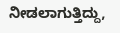ನೀಡಲಾಗುತ್ತಿದ್ದು,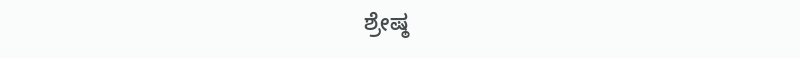ಶ್ರೇಷ್ಠ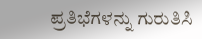ಪ್ರತಿಭೆಗಳನ್ನು ಗುರುತಿಸಿ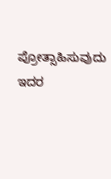ಪ್ರೋತ್ಸಾಹಿಸುವುದು ಇದರ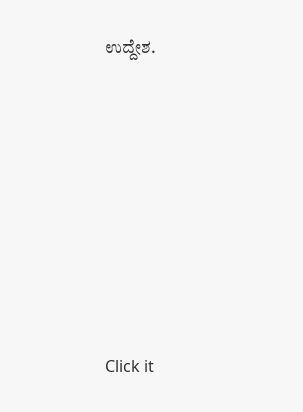ಉದ್ದೇಶ.












Click it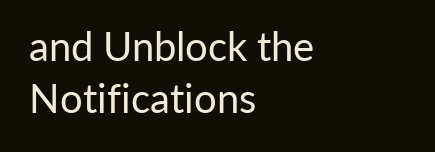and Unblock the Notifications